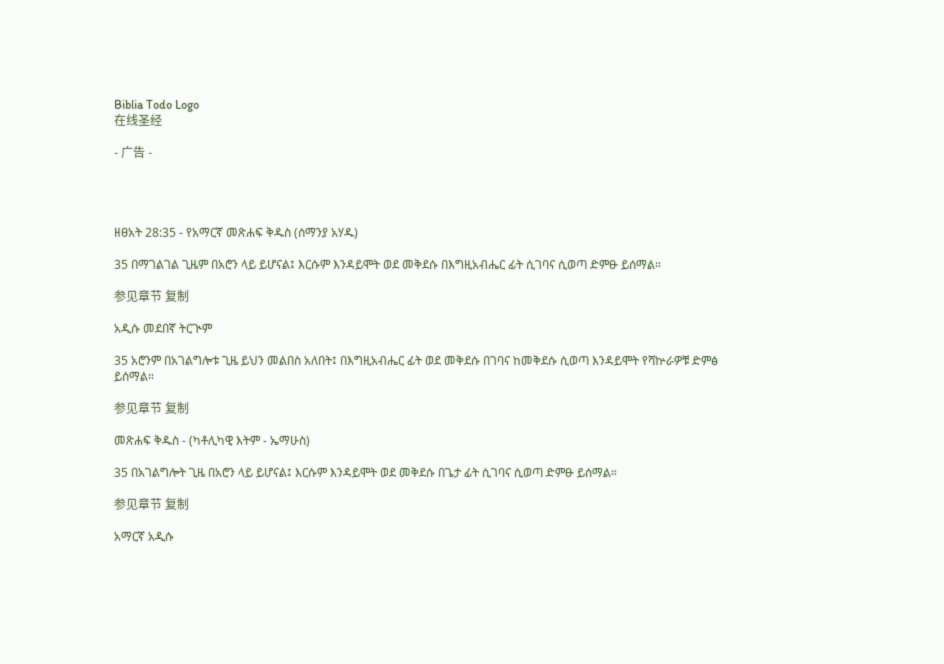Biblia Todo Logo
在线圣经

- 广告 -




ዘፀአት 28:35 - የአማርኛ መጽሐፍ ቅዱስ (ሰማንያ አሃዱ)

35 በማገልገል ጊዜም በአሮን ላይ ይሆናል፤ እርሱም እንዳይሞት ወደ መቅደሱ በእግዚአብሔር ፊት ሲገባና ሲወጣ ድምፁ ይሰማል።

参见章节 复制

አዲሱ መደበኛ ትርጒም

35 አሮንም በአገልግሎቱ ጊዜ ይህን መልበስ አለበት፤ በእግዚአብሔር ፊት ወደ መቅደሱ በገባና ከመቅደሱ ሲወጣ እንዳይሞት የሻኵራዎቹ ድምፅ ይሰማል።

参见章节 复制

መጽሐፍ ቅዱስ - (ካቶሊካዊ እትም - ኤማሁስ)

35 በአገልግሎት ጊዜ በአሮን ላይ ይሆናል፤ እርሱም እንዳይሞት ወደ መቅደሱ በጌታ ፊት ሲገባና ሲወጣ ድምፁ ይሰማል።

参见章节 复制

አማርኛ አዲሱ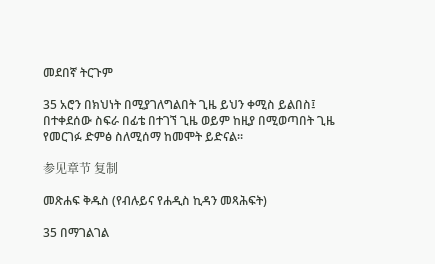መደበኛ ትርጉም

35 አሮን በክህነት በሚያገለግልበት ጊዜ ይህን ቀሚስ ይልበስ፤ በተቀደሰው ስፍራ በፊቴ በተገኘ ጊዜ ወይም ከዚያ በሚወጣበት ጊዜ የመርገፉ ድምፅ ስለሚሰማ ከመሞት ይድናል።

参见章节 复制

መጽሐፍ ቅዱስ (የብሉይና የሐዲስ ኪዳን መጻሕፍት)

35 በማገልገል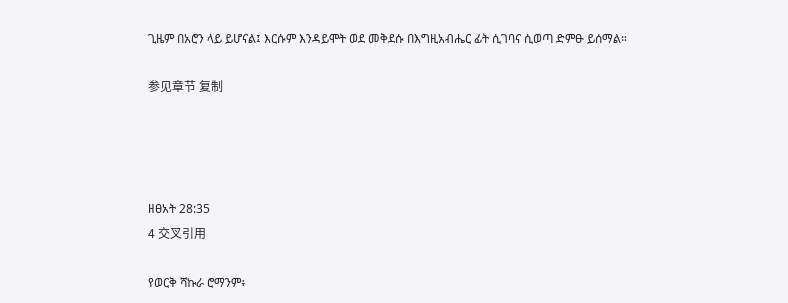ጊዜም በአሮን ላይ ይሆናል፤ እርሱም እንዳይሞት ወደ መቅደሱ በእግዚአብሔር ፊት ሲገባና ሲወጣ ድምፁ ይሰማል።

参见章节 复制




ዘፀአት 28:35
4 交叉引用

የወርቅ ሻኩራ ሮማንም፥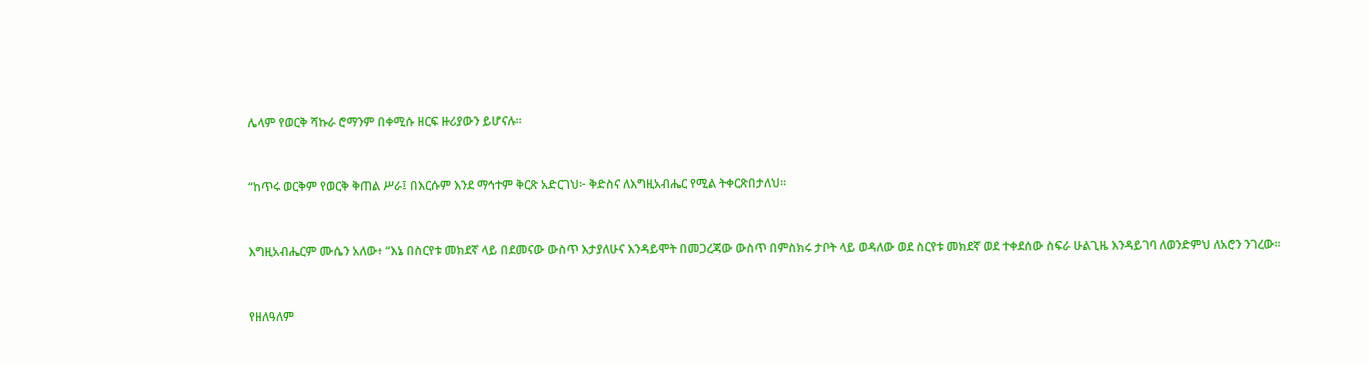ሌላም የወርቅ ሻኩራ ሮማንም በቀሚሱ ዘርፍ ዙሪያውን ይሆናሉ።


“ከጥሩ ወርቅም የወርቅ ቅጠል ሥራ፤ በእርሱም እንደ ማኅተም ቅርጽ አድርገህ፦ ቅድስና ለእግዚአብሔር የሚል ትቀርጽበታለህ።


እግዚአብሔርም ሙሴን አለው፥ “እኔ በስርየቱ መክደኛ ላይ በደመናው ውስጥ እታያለሁና እንዳይሞት በመጋረጃው ውስጥ በምስክሩ ታቦት ላይ ወዳለው ወደ ስርየቱ መክደኛ ወደ ተቀደሰው ስፍራ ሁልጊዜ እንዳይገባ ለወንድምህ ለአሮን ንገረው።


የዘለዓለም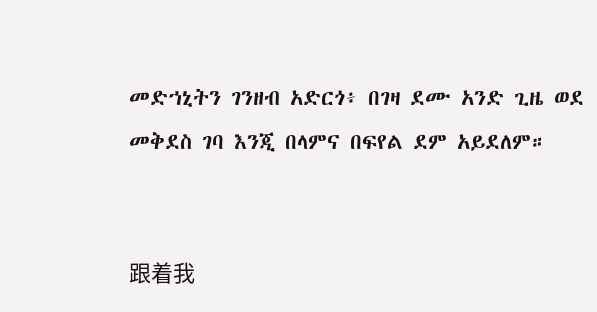መድኀኒትን ገንዘብ አድርጎ፥ በገዛ ደሙ አንድ ጊዜ ወደ መቅደስ ገባ እንጂ በላምና በፍየል ደም አይደለም።


跟着我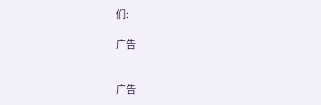们:

广告


广告